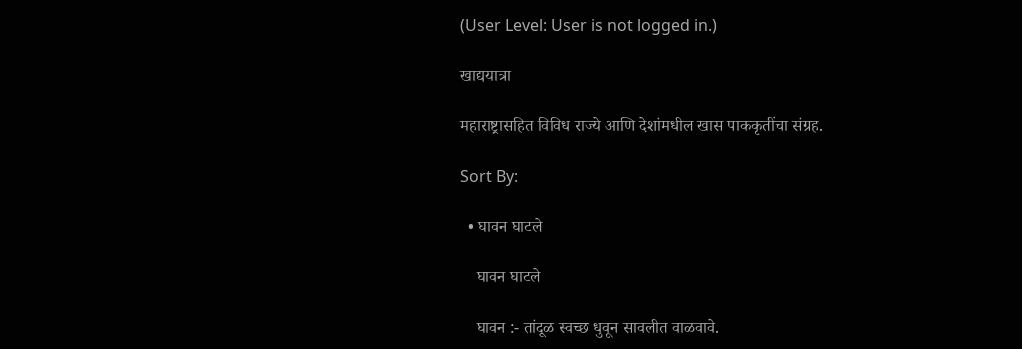(User Level: User is not logged in.)

खाद्ययात्रा

महाराष्ट्रासहित विविध राज्ये आणि देशांमधील खास पाककृतींचा संग्रह.

Sort By:

  • घावन घाटले

    घावन घाटले

    घावन :- तांदूळ स्वच्छ धुवून सावलीत वाळवावे.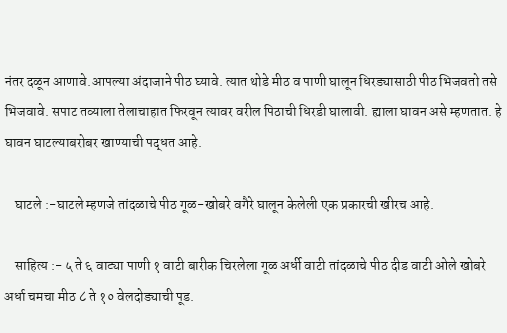नंतर दळून आणावे.आपल्या अंदाजाने पीठ घ्यावे. त्यात थोडे मीठ व पाणी घालून धिरड्यासाठी पीठ भिजवतो तसे भिजवावे. सपाट तव्याला तेलाचाहात फिरवून त्यावर वरील पिठाची धिरडी घालावी. ह्याला घावन असे म्हणतात. हे घावन घाटल्याबरोबर खाण्याची पद्धत आहे.

    घाटले :-घाटले म्हणजे तांदळाचे पीठ गूळ-खोबरे वगैरे घालून केलेली एक प्रकारची खीरच आहे.

    साहित्य :- ५ ते ६ वाट्या पाणी १ वाटी बारीक चिरलेला गूळ अर्धी वाटी तांदळाचे पीठ दीड वाटी ओले खोबरे अर्धा चमचा मीठ ८ ते १० वेलदोड्याची पूड.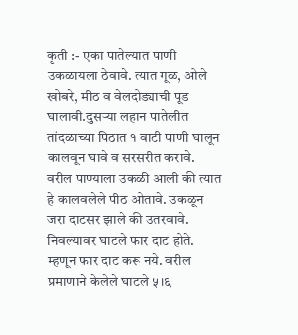कृती :- एका पातेल्यात पाणी उकळायला ठेवावे. त्यात गूळ, ओले खोबरे, मीठ व वेलदोड्याची पूड घालावी.दुसऱ्या लहान पातेलीत तांदळाच्या पिठात १ वाटी पाणी घालून कालवून घावे व सरसरीत करावे. वरील पाण्याला उकळी आली की त्यात हे कालवलेले पीठ ओतावे. उकळून जरा दाटसर झाले की उतरवावे. निवल्यावर घाटले फार दाट होते. म्हणून फार दाट करू नये. वरील प्रमाणाने केलेले घाटले ५।६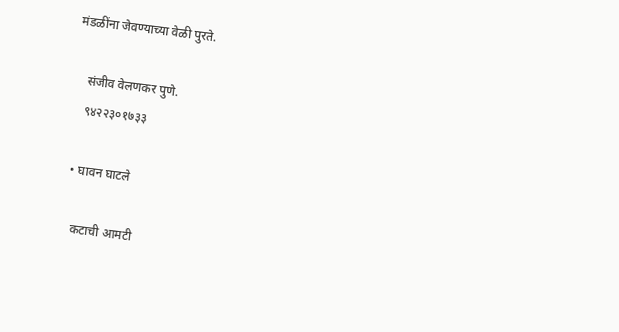मंडळींना जेवण्याच्या वेळी पुरते.

    संजीव वेलणकर पुणे.
    ९४२२३०१७३३

  • घावन घाटले

    कटाची आमटी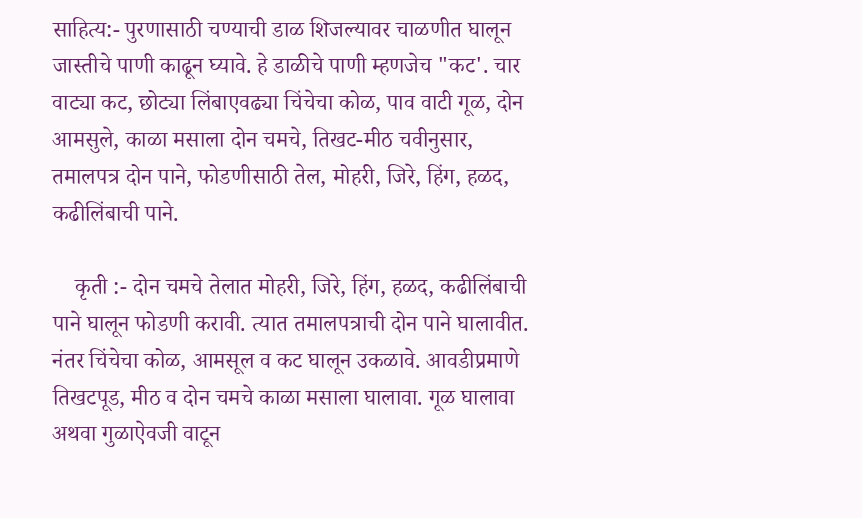साहित्य:- पुरणासाठी चण्याची डाळ शिजल्यावर चाळणीत घालून जास्तीचे पाणी काढून घ्यावे. हे डाळीचे पाणी म्हणजेच "कट'. चार वाट्या कट, छोट्या लिंबाएवढ्या चिंचेचा कोळ, पाव वाटी गूळ, दोन आमसुले, काळा मसाला दोन चमचे, तिखट-मीठ चवीनुसार, तमालपत्र दोन पाने, फोडणीसाठी तेल, मोहरी, जिरे, हिंग, हळद, कढीलिंबाची पाने.

    कृती :- दोन चमचे तेलात मोहरी, जिरे, हिंग, हळद, कढीलिंबाची पाने घालून फोडणी करावी. त्यात तमालपत्राची दोन पाने घालावीत. नंतर चिंचेचा कोळ, आमसूल व कट घालून उकळावे. आवडीप्रमाणे तिखटपूड, मीठ व दोन चमचे काळा मसाला घालावा. गूळ घालावा अथवा गुळाऐवजी वाटून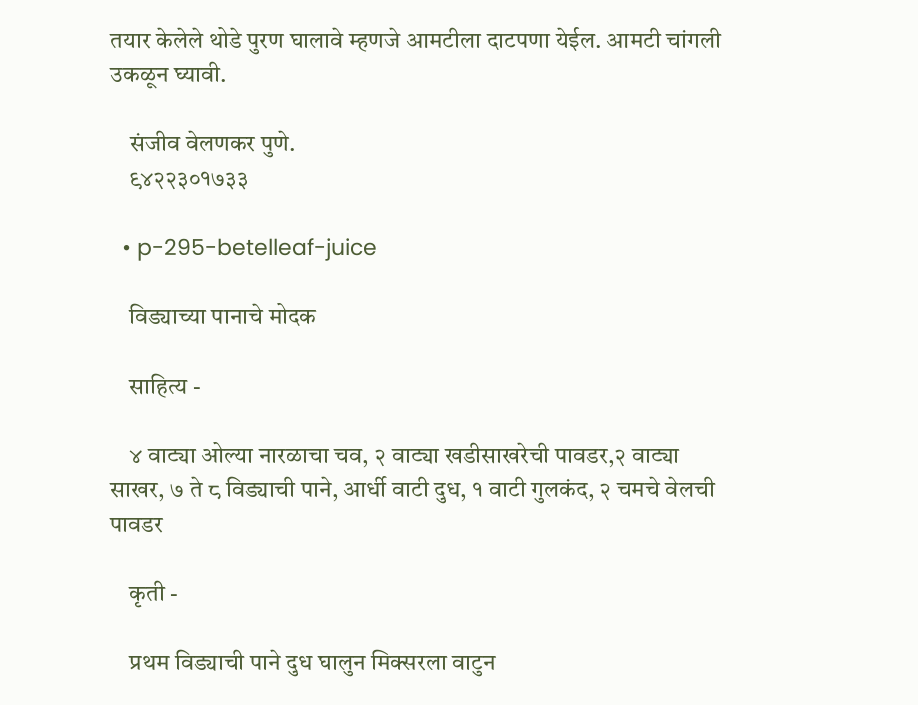तयार केलेले थोडे पुरण घालावे म्हणजे आमटीला दाटपणा येईल. आमटी चांगली उकळून घ्यावी.

    संजीव वेलणकर पुणे.
    ९४२२३०१७३३

  • p-295-betelleaf-juice

    विड्याच्या पानाचे मोदक

    साहित्य -

    ४ वाट्या ओल्या नारळाचा चव, २ वाट्या खडीसाखरेची पावडर,२ वाट्या साखर, ७ ते ८ विड्याची पाने, आर्धी वाटी दुध, १ वाटी गुलकंद, २ चमचे वेलची पावडर

    कृती -

    प्रथम विड्याची पाने दुध घालुन मिक्सरला वाटुन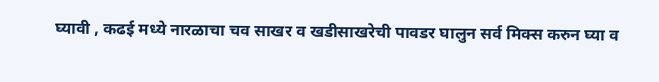घ्यावी , कढई मध्ये नारळाचा चव साखर व खडीसाखरेची पावडर घालुन सर्व मिक्स करुन घ्या व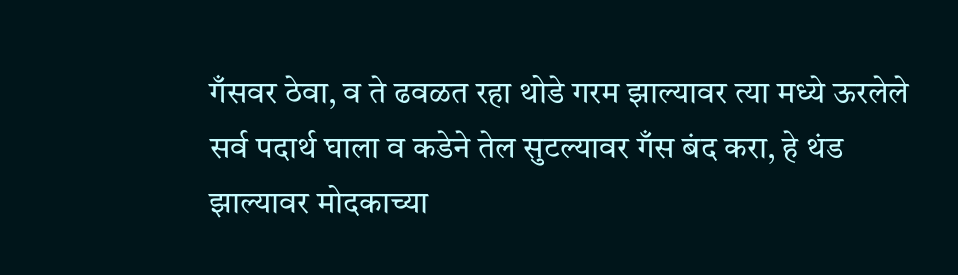गँसवर ठेवा, व ते ढवळत रहा थोडे गरम झाल्यावर त्या मध्ये ऊरलेले सर्व पदार्थ घाला व कडेने तेल सुटल्यावर गँस बंद करा, हे थंड झाल्यावर मोदकाच्या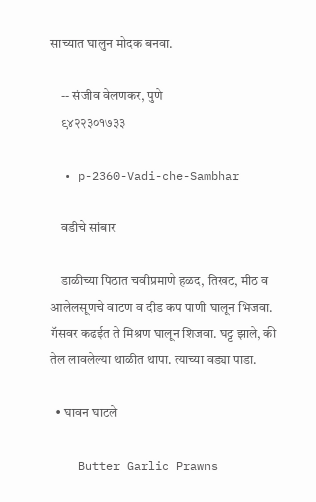साच्यात घालुन मोदक बनवा.

    -- संजीव वेलणकर, पुणे
    ९४२२३०१७३३

  • p-2360-Vadi-che-Sambhar

    वडीचे सांबार

    डाळीच्या पिठात चवीप्रमाणे हळद, तिखट, मीठ व आलेलसूणचे वाटण व दीड कप पाणी घालून भिजवा. गॅसवर कढईत ते मिश्रण घालून शिजवा. घट्ट झाले, की तेल लावलेल्या थाळीत थापा. त्याच्या वड्या पाडा.

  • घावन घाटले

    Butter Garlic Prawns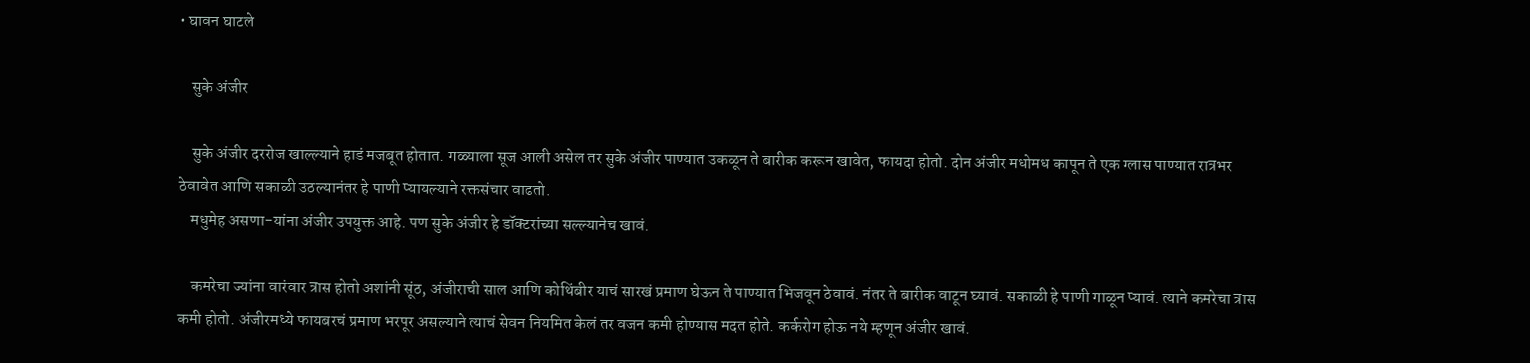• घावन घाटले

    सुके अंजीर

    सुके अंजीर दररोज खाल्ल्याने हाडं मजबूत होतात. गळ्याला सूज आली असेल तर सुके अंजीर पाण्यात उकळून ते बारीक करून खावेत, फायदा होतो. दोन अंजीर मधोमध कापून ते एक ग्लास पाण्यात रात्रभर ठेवावेत आणि सकाळी उठल्यानंतर हे पाणी प्यायल्याने रक्तसंचार वाढतो.
    मधुमेह असणा-यांना अंजीर उपयुक्त आहे. पण सुके अंजीर हे डॉक्टरांच्या सल्ल्यानेच खावं.

    कमरेचा ज्यांना वारंवार त्रास होतो अशांनी सूंठ, अंजीराची साल आणि कोथिंबीर याचं सारखं प्रमाण घेऊन ते पाण्यात भिजवून ठेवावं. नंतर ते बारीक वाटून घ्यावं. सकाळी हे पाणी गाळून प्यावं. त्याने कमरेचा त्रास कमी होतो. अंजीरमध्ये फायबरचं प्रमाण भरपूर असल्याने त्याचं सेवन नियमित केलं तर वजन कमी होण्यास मदत होते. कर्करोग होऊ नये म्हणून अंजीर खावं.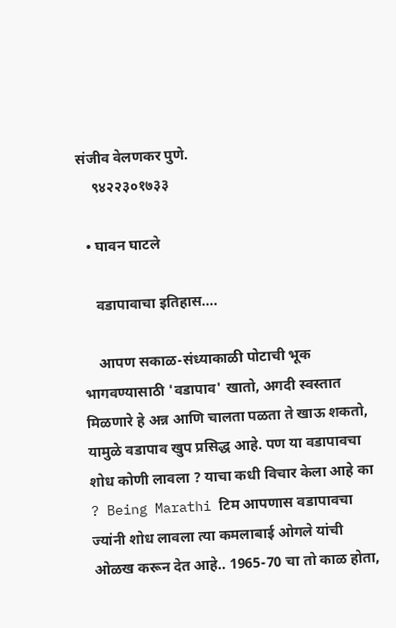संजीव वेलणकर पुणे.
    ९४२२३०१७३३

  • घावन घाटले

    वडापावाचा इतिहास….

    आपण सकाळ-संध्याकाळी पोटाची भूक भागवण्यासाठी 'वडापाव' खातो, अगदी स्वस्तात मिळणारे हे अन्न आणि चालता पळता ते खाऊ शकतो, यामुळे वडापाव खुप प्रसिद्ध आहे. पण या वडापावचा शोध कोणी लावला ? याचा कधी विचार केला आहे का ? Being Marathi टिम आपणास वडापावचा ज्यांनी शोध लावला त्या कमलाबाई ओगले यांची ओळख करून देत आहे.. 1965-70 चा तो काळ होता,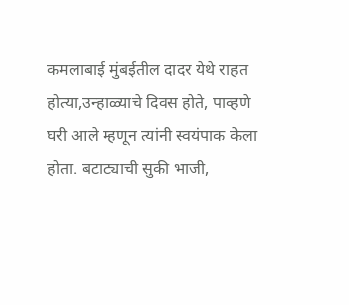कमलाबाई मुंबईतील दादर येथे राहत होत्या,उन्हाळ्याचे दिवस होते, पाव्हणे घरी आले म्हणून त्यांनी स्वयंपाक केला होता. बटाट्याची सुकी भाजी,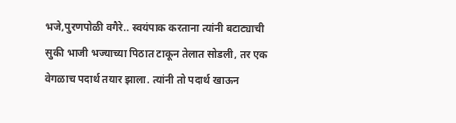भजे,पुरणपोळी वगैरे.. स्वयंपाक करताना त्यांनी बटाट्याची सुकी भाजी भज्याच्या पिठात टाकून तेलात सोडली, तर एक वेगळाच पदार्थ तयार झाला. त्यांनी तो पदार्थ खाऊन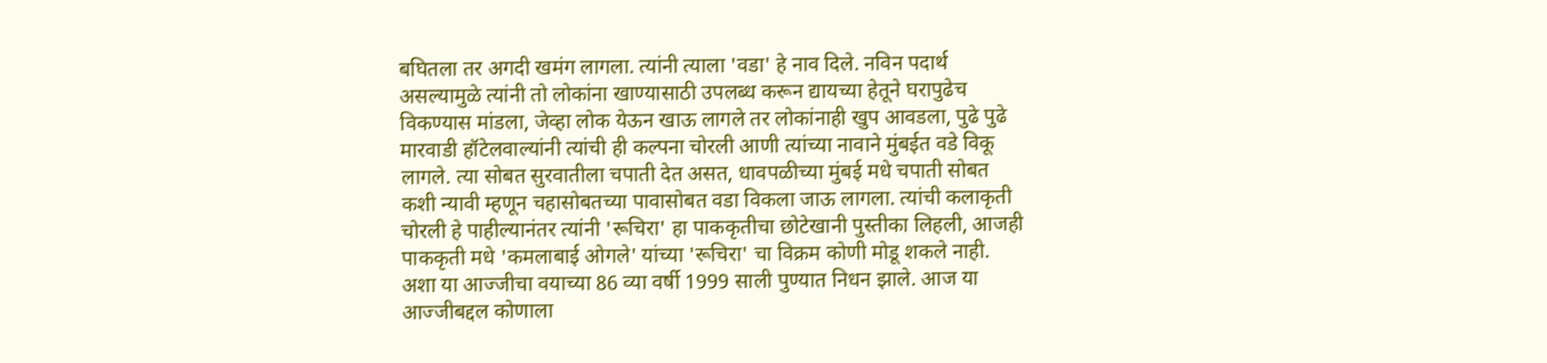बघितला तर अगदी खमंग लागला. त्यांनी त्याला 'वडा' हे नाव दिले. नविन पदार्थ असल्यामुळे त्यांनी तो लोकांना खाण्यासाठी उपलब्ध करून द्यायच्या हेतूने घरापुढेच विकण्यास मांडला, जेव्हा लोक येऊन खाऊ लागले तर लोकांनाही खुप आवडला, पुढे पुढे मारवाडी हॉटेलवाल्यांनी त्यांची ही कल्पना चोरली आणी त्यांच्या नावाने मुंबईत वडे विकू लागले. त्या सोबत सुरवातीला चपाती देत असत, धावपळीच्या मुंबई मधे चपाती सोबत कशी न्यावी म्हणून चहासोबतच्या पावासोबत वडा विकला जाऊ लागला. त्यांची कलाकृती चोरली हे पाहील्यानंतर त्यांनी 'रूचिरा' हा पाककृतीचा छोटेखानी पुस्तीका लिहली, आजही पाककृती मधे 'कमलाबाई ओगले' यांच्या 'रूचिरा' चा विक्रम कोणी मोडू शकले नाही. अशा या आज्जीचा वयाच्या 86 व्या वर्षी 1999 साली पुण्यात निधन झाले. आज या आज्जीबद्दल कोणाला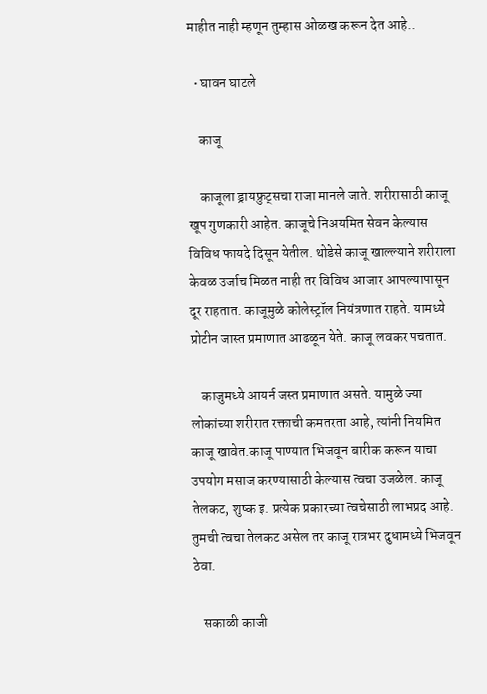माहीत नाही म्हणून तुम्हास ओळख करून देत आहे..

  • घावन घाटले

    काजू

    काजूला ड्रायफ्रुट्सचा राजा मानले जाते. शरीरासाठी काजू खूप गुणकारी आहेत. काजूचे निअयमित सेवन केल्यास विविध फायदे दिसून येतील. थोडेसे काजू खाल्ल्याने शरीराला केवळ उर्जाच मिळत नाही तर विविध आजार आपल्यापासून दूर राहतात. काजूमुळे कोलेस्ट्रॉल नियंत्रणात राहते. यामध्ये प्रोटीन जास्त प्रमाणात आढळून येते. काजू लवकर पचतात.

    काजुमध्ये आयर्न जस्त प्रमाणात असते. यामुळे ज्या लोकांच्या शरीरात रक्ताची कमतरता आहे, त्यांनी नियमित काजू खावेत.काजू पाण्यात भिजवून बारीक करून याचा उपयोग मसाज करण्यासाठी केल्यास त्वचा उजळेल. काजू तेलकट, शुष्क इ. प्रत्येक प्रकारच्या त्वचेसाठी लाभप्रद आहे. तुमची त्वचा तेलकट असेल तर काजू रात्रभर दुधामध्ये भिजवून ठेवा.

    सकाळी काजी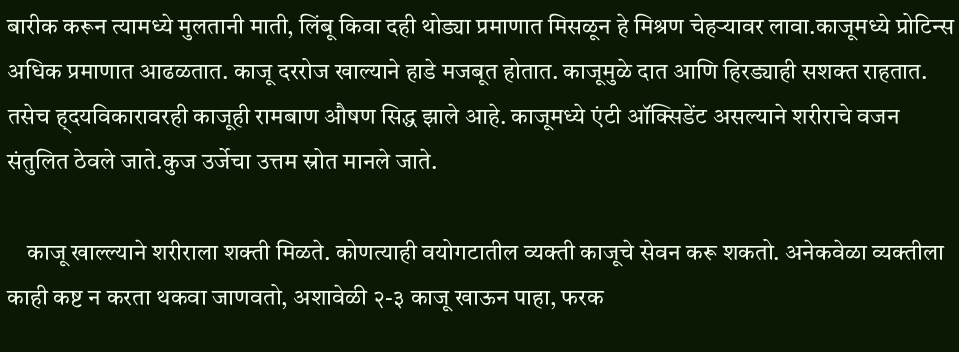बारीक करून त्यामध्ये मुलतानी माती, लिंबू किवा दही थोड्या प्रमाणात मिसळून हे मिश्रण चेहऱ्यावर लावा.काजूमध्ये प्रोटिन्स अधिक प्रमाणात आढळतात. काजू दररोज खाल्याने हाडे मजबूत होतात. काजूमुळे दात आणि हिरड्याही सशक्त राहतात. तसेच ह्दयविकारावरही काजूही रामबाण औषण सिद्ध झाले आहे. काजूमध्ये एंटी ऑक्सिडेंट असल्याने शरीराचे वजन संतुलित ठेवले जाते.कुज उर्जेचा उत्तम स्रोत मानले जाते.

    काजू खाल्ल्याने शरीराला शक्ती मिळते. कोणत्याही वयोगटातील व्यक्ती काजूचे सेवन करू शकतो. अनेकवेळा व्यक्तीला काही कष्ट न करता थकवा जाणवतो, अशावेळी २-३ काजू खाऊन पाहा, फरक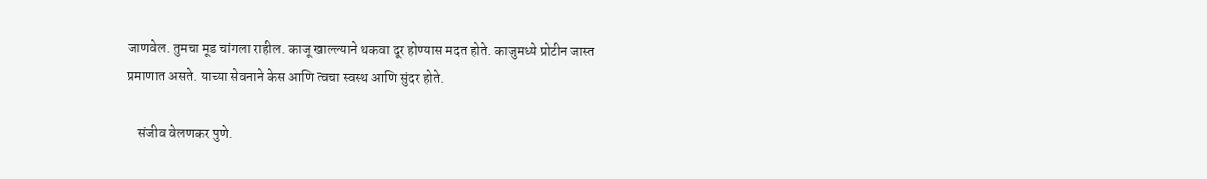जाणवेल. तुमचा मूड चांगला राहील. काजू खाल्ल्याने थकवा दूर होण्यास मदत होते. काजुमध्ये प्रोटीन जास्त प्रमाणात असते. याच्या सेवनाने केस आणि त्वचा स्वस्थ आणि सुंदर होते.

    संजीव वेलणकर पुणे.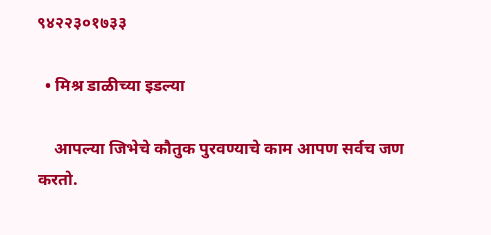९४२२३०१७३३

  • मिश्र डाळीच्या इडल्या

    आपल्या जिभेचे कौतुक पुरवण्याचे काम आपण सर्वच जण करतो.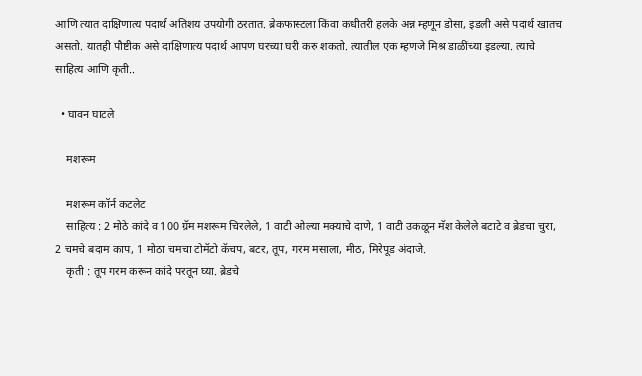आणि त्यात दाक्षिणात्य पदार्थ अतिशय उपयोगी ठरतात. ब्रेकफास्टला किंवा कधीतरी हलके अन्न म्हणून डोसा, इडली असे पदार्थ खातच असतो. यातही पौष्टीक असे दाक्षिणात्य पदार्थ आपण घरच्या घरी करु शकतो. त्यातील एक म्हणजे मिश्र डाळींच्या इडल्या. त्याचे साहित्य आणि कृती..

  • घावन घाटले

    मशरूम

    मशरूम कॉर्न कटलेट
    साहित्य : 2 मोठे कांदे व 100 ग्रॅम मशरूम चिरलेले, 1 वाटी ओल्या मक्याचे दाणे, 1 वाटी उकळून मॅश केलेले बटाटे व ब्रेडचा चुरा, 2 चमचे बदाम काप, 1 मोठा चमचा टोमॅटो कॅचप, बटर, तूप, गरम मसाला, मीठ, मिरेपूड अंदाजे.
    कृती : तूप गरम करून कांदे परतून घ्या. ब्रेडचे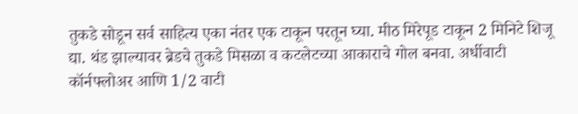तुकडे सोडून सर्व साहित्य एका नंतर एक टाकून परतून घ्या. मीठ मिरेपूड टाकून 2 मिनिटे शिजू द्या. थंड झाल्यावर ब्रेडचे तुकडे मिसळा व कटलेटच्या आकाराचे गोल बनवा. अर्धीवाटी कॉर्नफ्लोअर आणि 1/2 वाटी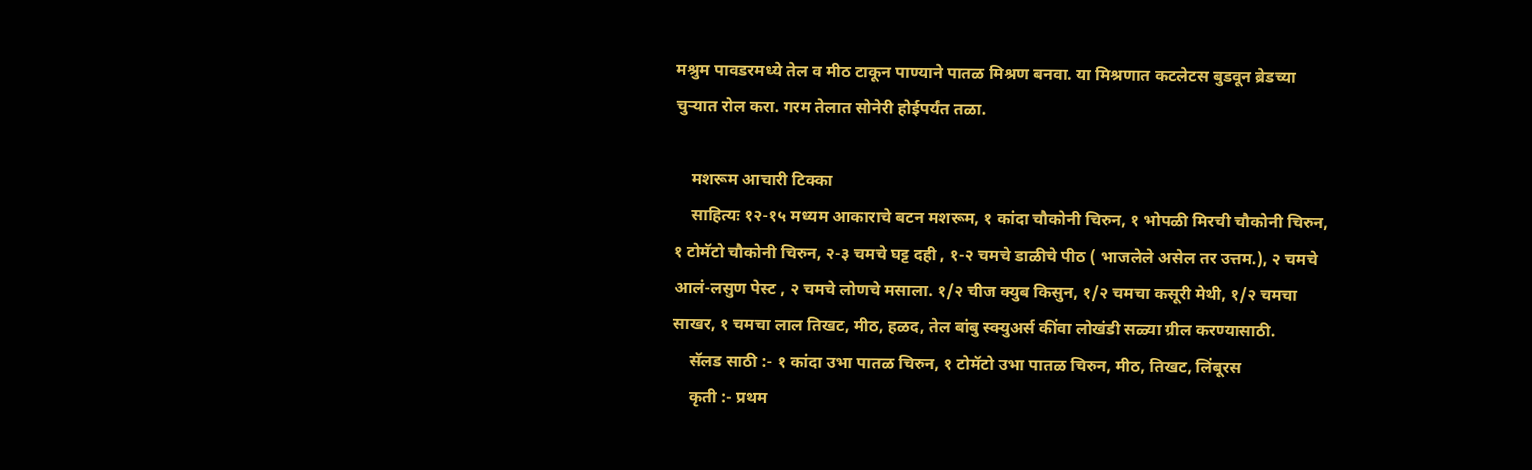मश्रुम पावडरमध्ये तेल व मीठ टाकून पाण्याने पातळ मिश्रण बनवा. या मिश्रणात कटलेटस बुडवून ब्रेडच्या चुऱ्यात रोल करा. गरम तेलात सोनेरी होईपर्यंत तळा.

    मशरूम आचारी टिक्का
    साहित्यः १२-१५ मध्यम आकाराचे बटन मशरूम, १ कांदा चौकोनी चिरुन, १ भोपळी मिरची चौकोनी चिरुन, १ टोमॅटो चौकोनी चिरुन, २-३ चमचे घट्ट दही , १-२ चमचे डाळीचे पीठ ( भाजलेले असेल तर उत्तम.), २ चमचे आलं-लसुण पेस्ट , २ चमचे लोणचे मसाला. १/२ चीज क्युब किसुन, १/२ चमचा कसूरी मेथी, १/२ चमचा साखर, १ चमचा लाल तिखट, मीठ, हळद, तेल बांबु स्क्युअर्स कींवा लोखंडी सळ्या ग्रील करण्यासाठी.
    सॅलड साठी :- १ कांदा उभा पातळ चिरुन, १ टोमॅटो उभा पातळ चिरुन, मीठ, तिखट, लिंबूरस
    कृती :- प्रथम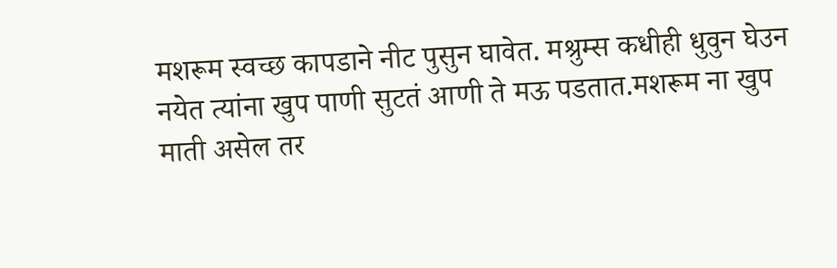मशरूम स्वच्छ कापडाने नीट पुसुन घावेत. मश्रुम्स कधीही धुवुन घेउन नयेत त्यांना खुप पाणी सुटतं आणी ते मऊ पडतात.मशरूम ना खुप माती असेल तर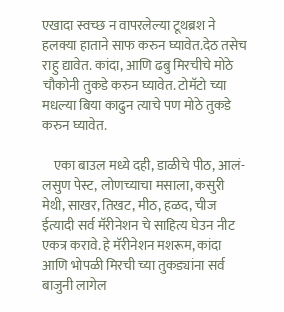एखादा स्वच्छ न वापरलेल्या टूथब्रश ने हलक्या हाताने साफ करुन घ्यावेत.देठ तसेच राहु द्यावेत. कांदा, आणि ढबु मिरचीचे मोठे चौकोनी तुकडे करुन घ्यावेत. टोमॅटो च्या मधल्या बिया काढुन त्याचे पण मोठे तुकडे करुन घ्यावेत.

    एका बाउल मध्ये दही, डाळीचे पीठ, आलं-लसुण पेस्ट, लोणच्याचा मसाला, कसुरी मेथी, साखर, तिखट, मीठ, हळद, चीज ईत्यादी सर्व मॅरीनेशन चे साहित्य घेउन नीट एकत्र करावे. हे मॅरीनेशन मशरूम, कांदा आणि भोपळी मिरची च्या तुकड्यांना सर्व बाजुनी लागेल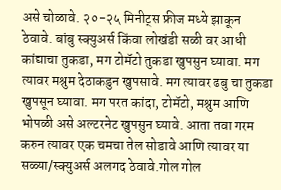असे चोळावे. २०-२५ मिनीट्स फ्रीज मध्ये झाकून ठेवावे. बांबु स्क्युअर्स किंवा लोखंडी सळी वर आधी कांद्याचा तुकडा, मग टोमॅटो तुकडा खुपसुन घ्यावा. मग त्यावर मश्रुम देठाकडुन खुपसावे. मग त्यावर ढबु चा तुकडा खुपसून घ्यावा. मग परत कांदा, टोमॅटो, मश्रुम आणि भोपळी असे अल्टरनेट खुपसुन घ्यावे. आता तवा गरम करुन त्यावर एक चमचा तेल सोडावे आणि त्यावर या सळ्या/स्क्युअर्स अलगद ठेवावे.गोल गोल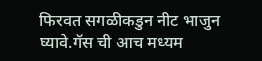फिरवत सगळीकडुन नीट भाजुन घ्यावे.गॅस ची आच मध्यम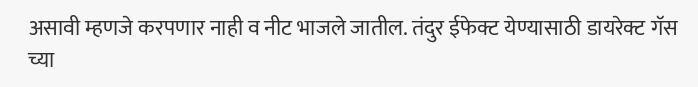असावी म्हणजे करपणार नाही व नीट भाजले जातील. तंदुर ईफेक्ट येण्यासाठी डायरेक्ट गॅस च्या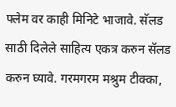फ्लेम वर काही मिनिटे भाजावे. सॅलड साठी दिलेले साहित्य एकत्र करुन सॅलड करुन घ्यावे. गरमगरम मश्रुम टीक्का,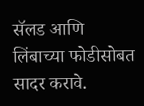सॅलड आणि लिंबाच्या फोडीसोबत सादर करावे.